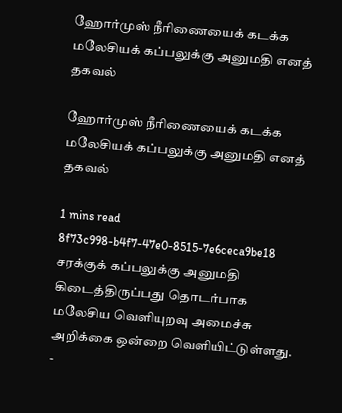ஹோர்முஸ் நீரிணையைக் கடக்க மலேசியக் கப்பலுக்கு அனுமதி எனத் தகவல்

ஹோர்முஸ் நீரிணையைக் கடக்க மலேசியக் கப்பலுக்கு அனுமதி எனத் தகவல்

1 mins read
8f73c998-b4f7-47e0-8515-7e6ceca9be18
சரக்குக் கப்பலுக்கு அனுமதி கிடைத்திருப்பது தொடர்பாக மலேசிய வெளியுறவு அமைச்சு அறிக்கை ஒன்றை வெளியிட்டுள்ளது. -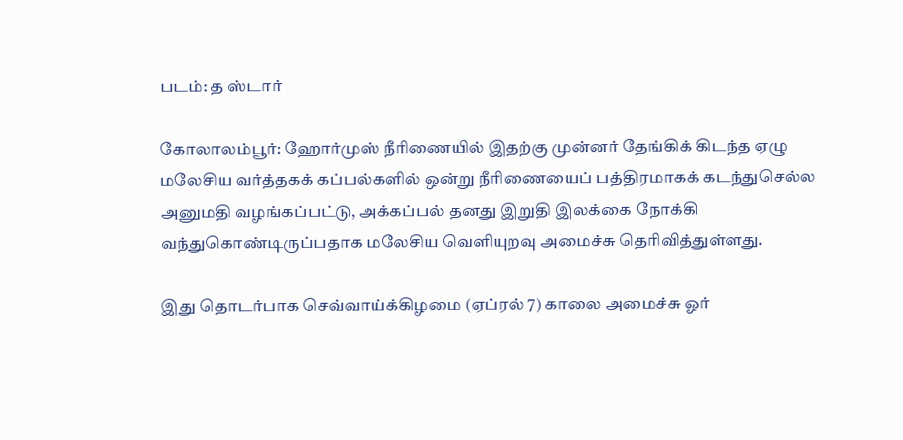படம்: த ஸ்டார்

கோலாலம்பூர்: ஹோர்முஸ் நீரிணையில் இதற்கு முன்னர் தேங்கிக் கிடந்த ஏழு மலேசிய வர்த்தகக் கப்பல்களில் ஒன்று நீரிணையைப் பத்திரமாகக் கடந்துசெல்ல அனுமதி வழங்கப்பட்டு, அக்கப்பல் தனது இறுதி இலக்கை நோக்கி வந்துகொண்டிருப்பதாக மலேசிய வெளியுறவு அமைச்சு தெரிவித்துள்ளது.

இது தொடர்பாக செவ்வாய்க்கிழமை (ஏப்ரல் 7) காலை அமைச்சு ஓர்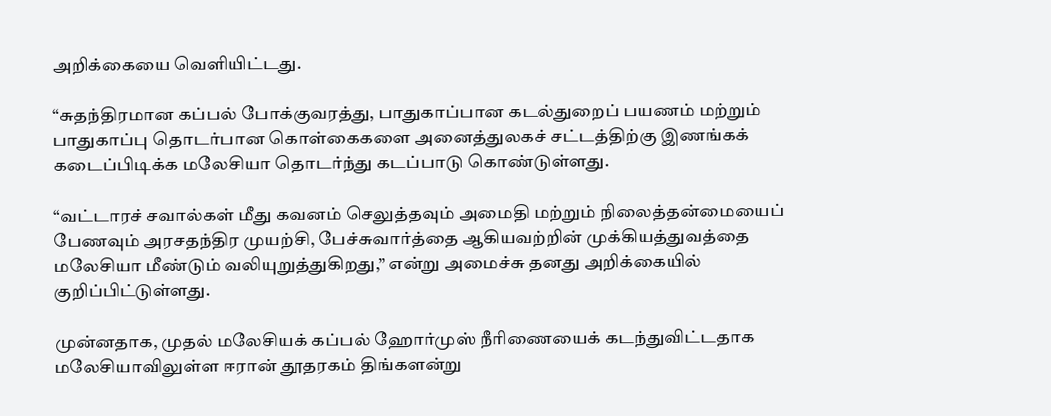அறிக்கையை வெளியிட்டது.

“சுதந்திரமான கப்பல் போக்குவரத்து, பாதுகாப்பான கடல்துறைப் பயணம் மற்றும் பாதுகாப்பு தொடர்பான கொள்கைகளை அனைத்துலகச் சட்டத்திற்கு இணங்கக் கடைப்பிடிக்க மலேசியா தொடர்ந்து கடப்பாடு கொண்டுள்ளது.

“வட்டாரச் சவால்கள் மீது கவனம் செலுத்தவும் அமைதி மற்றும் நிலைத்தன்மையைப் பேணவும் அரசதந்திர முயற்சி, பேச்சுவார்த்தை ஆகியவற்றின் முக்கியத்துவத்தை மலேசியா மீண்டும் வலியுறுத்துகிறது,” என்று அமைச்சு தனது அறிக்கையில் குறிப்பிட்டுள்ளது.

முன்னதாக, முதல் மலேசியக் கப்பல் ஹோர்முஸ் நீரிணையைக் கடந்துவிட்டதாக மலேசியாவிலுள்ள ஈரான் தூதரகம் திங்களன்று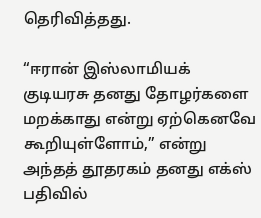தெரிவித்தது.

“ஈரான் இஸ்லாமியக் குடியரசு தனது தோழர்களை மறக்காது என்று ஏற்கெனவே கூறியுள்ளோம்,” என்று அந்தத் தூதரகம் தனது எக்ஸ் பதிவில்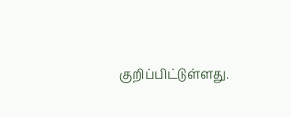குறிப்பிட்டுள்ளது.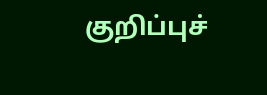குறிப்புச்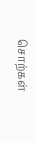சொற்கள்